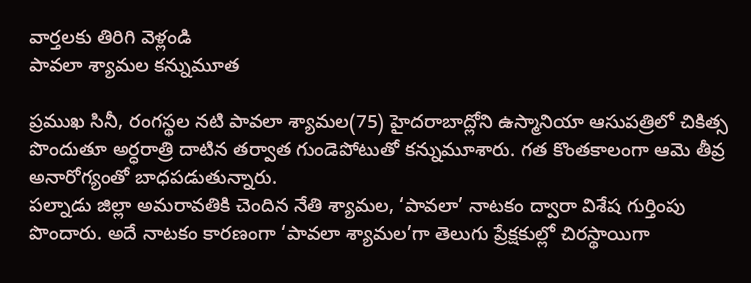వార్తలకు తిరిగి వెళ్లండి
పావలా శ్యామల కన్నుమూత

ప్రముఖ సినీ, రంగస్థల నటి పావలా శ్యామల(75) హైదరాబాద్లోని ఉస్మానియా ఆసుపత్రిలో చికిత్స పొందుతూ అర్ధరాత్రి దాటిన తర్వాత గుండెపోటుతో కన్నుమూశారు. గత కొంతకాలంగా ఆమె తీవ్ర అనారోగ్యంతో బాధపడుతున్నారు.
పల్నాడు జిల్లా అమరావతికి చెందిన నేతి శ్యామల, ‘పావలా’ నాటకం ద్వారా విశేష గుర్తింపు పొందారు. అదే నాటకం కారణంగా ‘పావలా శ్యామల’గా తెలుగు ప్రేక్షకుల్లో చిరస్థాయిగా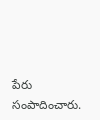పేరు సంపాదించారు.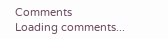Comments
Loading comments...